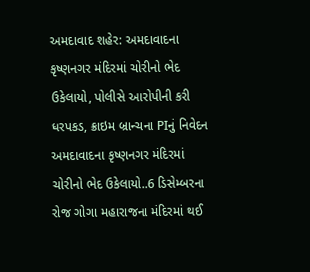અમદાવાદ શહેર: અમદાવાદના કૃષ્ણનગર મંદિરમાં ચોરીનો ભેદ ઉકેલાયો, પોલીસે આરોપીની કરી ધરપકડ, ક્રાઇમ બ્રાન્ચના PIનું નિવેદન
અમદાવાદના કૃષ્ણનગર મંદિરમાં ચોરીનો ભેદ ઉકેલાયો..6 ડિસેમ્બરના રોજ ગોગા મહારાજના મંદિરમાં થઈ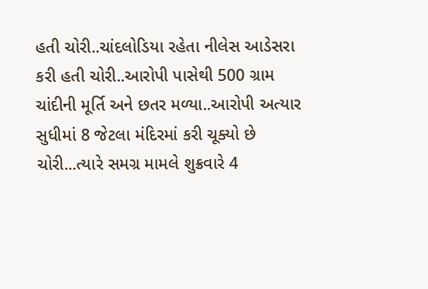હતી ચોરી..ચાંદલોડિયા રહેતા નીલેસ આડેસરા કરી હતી ચોરી..આરોપી પાસેથી 500 ગ્રામ ચાંદીની મૂર્તિ અને છતર મળ્યા..આરોપી અત્યાર સુધીમાં 8 જેટલા મંદિરમાં કરી ચૂક્યો છે ચોરી...ત્યારે સમગ્ર મામલે શુક્રવારે 4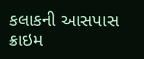કલાકની આસપાસ ક્રાઇમ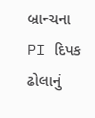બ્રાન્ચના PI દિપક ઢોલાનું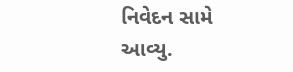નિવેદન સામે આવ્યુ.